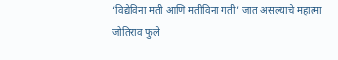‘विद्येविना मती आणि मतीविना गती’ जात असल्याचे महात्मा जोतिराव फुले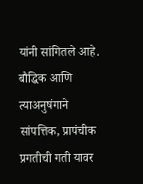यांनी सांगितले आहे. बौद्धिक आणि त्याअनुषंगाने सांपत्तिक, प्रापंचीक प्रगतीची गती यावर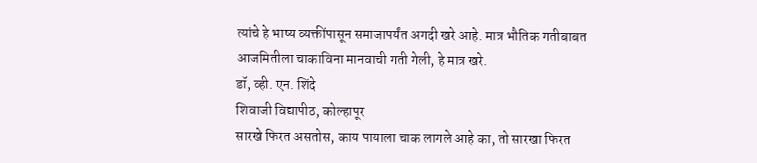त्यांचे हे भाष्य व्यक्तींपासून समाजापर्यंत अगदी खरे आहे. मात्र भौतिक गतीबाबत आजमितीला चाकाविना मानवाची गती गेली, हे मात्र खरे.
डॉ, व्ही. एन. शिंदे
शिवाजी विद्यापीठ, कोल्हापूर
सारखे फिरत असतोस, काय पायाला चाक लागले आहे का, तो सारखा फिरत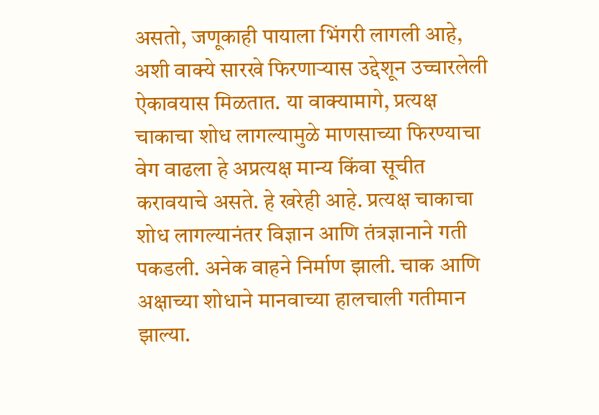असतो, जणूकाही पायाला भिंगरी लागली आहे, अशी वाक्ये सारखे फिरणाऱ्यास उद्देशून उच्चारलेली ऐकावयास मिळतात. या वाक्यामागे, प्रत्यक्ष चाकाचा शोध लागल्यामुळे माणसाच्या फिरण्याचा वेग वाढला हे अप्रत्यक्ष मान्य किंवा सूचीत करावयाचे असते. हे खरेही आहे. प्रत्यक्ष चाकाचा शोध लागल्यानंतर विज्ञान आणि तंत्रज्ञानाने गती पकडली. अनेक वाहने निर्माण झाली. चाक आणि अक्षाच्या शोधाने मानवाच्या हालचाली गतीमान झाल्या.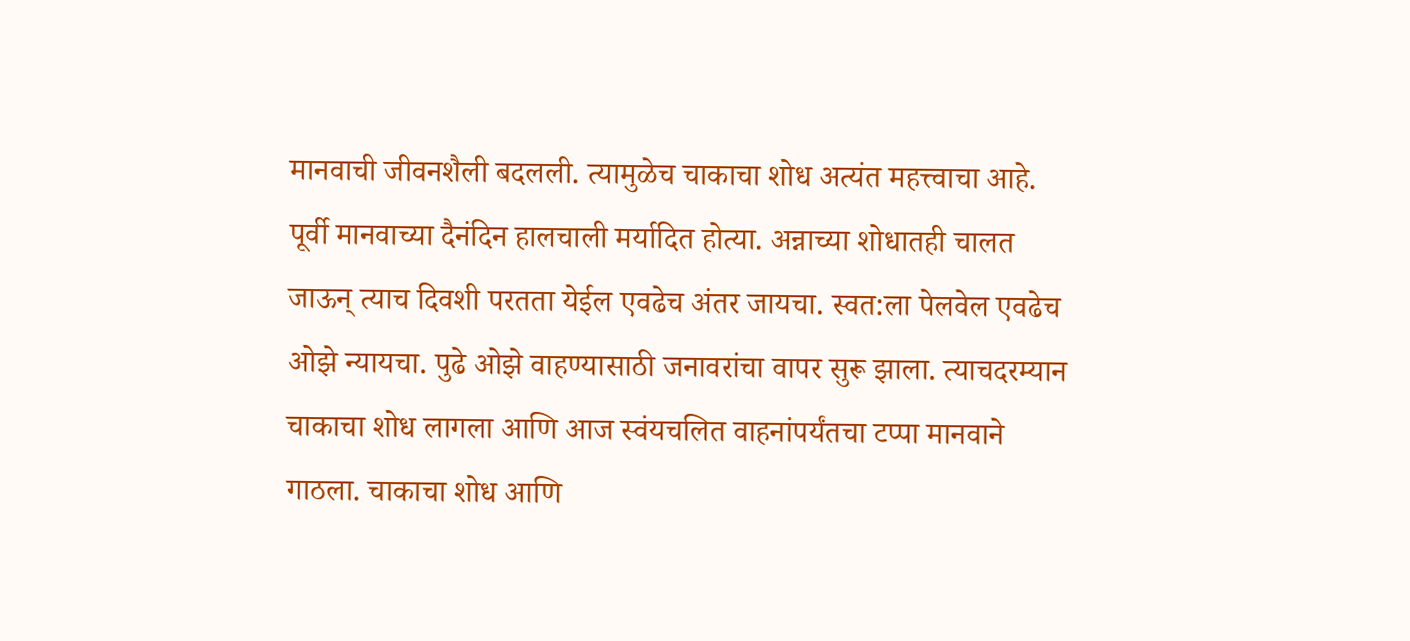मानवाची जीवनशैली बदलली. त्यामुळेच चाकाचा शोध अत्यंत महत्त्वाचा आहे.
पूर्वी मानवाच्या दैनंदिन हालचाली मर्यादित होत्या. अन्नाच्या शोधातही चालत जाऊन् त्याच दिवशी परतता येईल एवढेच अंतर जायचा. स्वत:ला पेलवेल एवढेच ओझे न्यायचा. पुढे ओझे वाहण्यासाठी जनावरांचा वापर सुरू झाला. त्याचदरम्यान चाकाचा शोध लागला आणि आज स्वंयचलित वाहनांपर्यंतचा टप्पा मानवाने गाठला. चाकाचा शोध आणि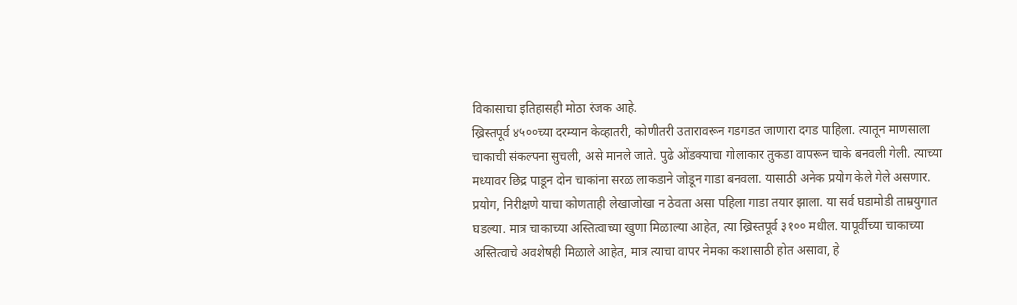विकासाचा इतिहासही मोठा रंजक आहे.
ख्रिस्तपूर्व ४५००च्या दरम्यान केव्हातरी, कोणीतरी उतारावरून गडगडत जाणारा दगड पाहिला. त्यातून माणसाला चाकाची संकल्पना सुचली, असे मानले जाते. पुढे ओंडक्याचा गोलाकार तुकडा वापरून चाके बनवली गेली. त्याच्या मध्यावर छिद्र पाडून दोन चाकांना सरळ लाकडाने जोडून गाडा बनवला. यासाठी अनेक प्रयोग केले गेले असणार. प्रयोग, निरीक्षणे याचा कोणताही लेखाजोखा न ठेवता असा पहिला गाडा तयार झाला. या सर्व घडामोडी ताम्रयुगात घडल्या. मात्र चाकाच्या अस्तित्वाच्या खुणा मिळाल्या आहेत, त्या ख्रिस्तपूर्व ३१०० मधील. यापूर्वीच्या चाकाच्या अस्तित्वाचे अवशेषही मिळाले आहेत, मात्र त्याचा वापर नेमका कशासाठी होत असावा, हे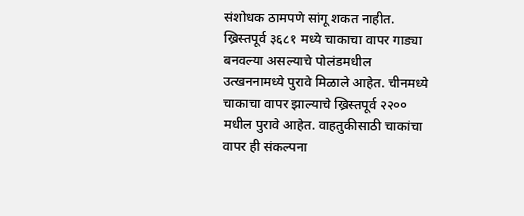संशोधक ठामपणे सांगू शकत नाहीत.
ख्रिस्तपूर्व ३६८१ मध्ये चाकाचा वापर गाड्या बनवल्या असल्याचे पोलंडमधील उत्खननामध्ये पुरावे मिळाले आहेत. चीनमध्ये चाकाचा वापर झाल्याचे ख्रिस्तपूर्व २२०० मधील पुरावे आहेत. वाहतुकीसाठी चाकांचा वापर ही संकल्पना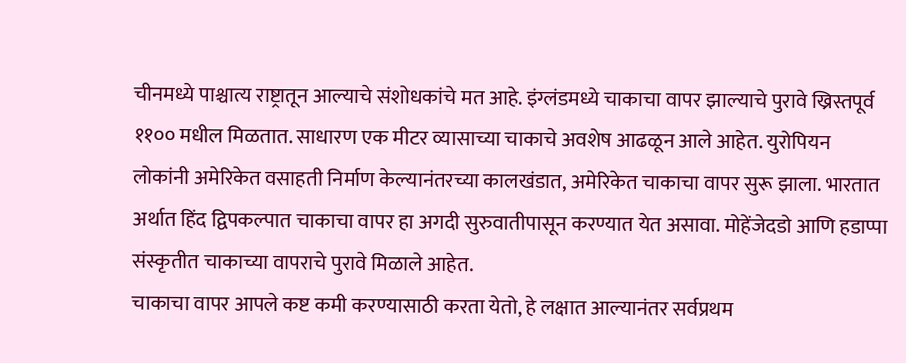चीनमध्ये पाश्चात्य राष्ट्रातून आल्याचे संशोधकांचे मत आहे. इंग्लंडमध्ये चाकाचा वापर झाल्याचे पुरावे ख्रिस्तपूर्व ११०० मधील मिळतात. साधारण एक मीटर व्यासाच्या चाकाचे अवशेष आढळून आले आहेत. युरोपियन लोकांनी अमेरिकेत वसाहती निर्माण केल्यानंतरच्या कालखंडात, अमेरिकेत चाकाचा वापर सुरू झाला. भारतात अर्थात हिंद द्विपकल्पात चाकाचा वापर हा अगदी सुरुवातीपासून करण्यात येत असावा. मोहेंजेदडो आणि हडाप्पा संस्कृतीत चाकाच्या वापराचे पुरावे मिळाले आहेत.
चाकाचा वापर आपले कष्ट कमी करण्यासाठी करता येतो, हे लक्षात आल्यानंतर सर्वप्रथम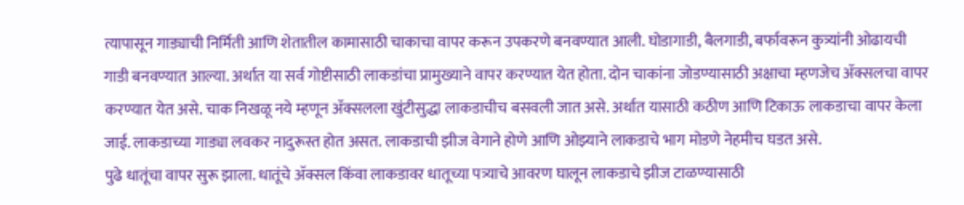त्यापासून गाड्याची निर्मिती आणि शेतातील कामासाठी चाकाचा वापर करून उपकरणे बनवण्यात आली. घोडागाडी, बैलगाडी, बर्फावरून कुत्र्यांनी ओढायची गाडी बनवण्यात आल्या. अर्थात या सर्व गोष्टीसाठी लाकडांचा प्रामुख्याने वापर करण्यात येत होता. दोन चाकांना जोडण्यासाठी अक्षाचा म्हणजेच ॲक्सलचा वापर करण्यात येत असे. चाक निखळू नये म्हणून ॲक्सलला खुंटीसुद्धा लाकडाचीच बसवली जात असे. अर्थात यासाठी कठीण आणि टिकाऊ लाकडाचा वापर केला जाई. लाकडाच्या गाड्या लवकर नादुरूस्त होत असत. लाकडाची झीज वेगाने होणे आणि ओझ्याने लाकडाचे भाग मोडणे नेहमीच घडत असे.
पुढे धातूंचा वापर सुरू झाला. धातूंचे ॲक्सल किंवा लाकडावर धातूच्या पत्र्याचे आवरण घालून लाकडाचे झीज टाळण्यासाठी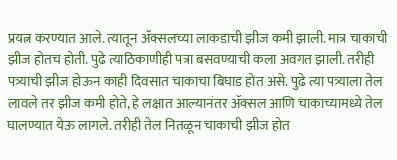प्रयत्न करण्यात आले. त्यातून ॲक्सलच्या लाकडाची झीज कमी झाली. मात्र चाकाची झीज होतच होती. पुढे त्याठिकाणीही पत्रा बसवण्याची कला अवगत झाली. तरीही पत्र्याची झीज होऊन काही दिवसात चाकाचा बिघाड होत असे. पुढे त्या पत्र्याला तेल लावले तर झीज कमी होते, हे लक्षात आल्यानंतर ॲक्सल आणि चाकाच्यामध्ये तेल घालण्यात येऊ लागले. तरीही तेल नितळून चाकाची झीज होत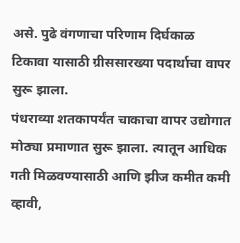असे. पुढे वंगणाचा परिणाम दिर्घकाळ टिकावा यासाठी ग्रीससारख्या पदार्थाचा वापर सुरू झाला.
पंधराव्या शतकापर्यंत चाकाचा वापर उद्योगात मोठ्या प्रमाणात सुरू झाला. त्यातून आधिक गती मिळवण्यासाठी आणि झीज कमीत कमी व्हावी,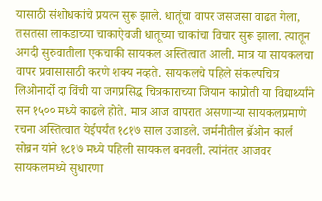यासाठी संशोधकांचे प्रयत्न सुरू झाले. धातूंचा वापर जसजसा वाढत गेला, तसतसा लाकडाच्या चाकाऐवजी धातूच्या चाकांचा विचार सुरू झाला. त्यातून अगदी सुरुवातीला एकचाकी सायकल अस्तित्वात आली. मात्र या सायकलचा वापर प्रवासासाठी करणे शक्य नव्हते. सायकलचे पहिले संकल्पचित्र लिओनार्दो दा विंची या जगप्रसिद्ध चित्रकाराच्या जियान काप्रोती या विद्यार्थ्यांने सन १५०० मध्ये काढले होते. मात्र आज वापरात असणाऱ्या सायकलप्रमाणे रचना अस्तित्वात येईपर्यंत १८१७ साल उजाडले. जर्मनीतील ब्रॅओन कार्ल सोब्रन यांने १८१७ मध्ये पहिली सायकल बनवली. त्यांनंतर आजवर सायकलमध्ये सुधारणा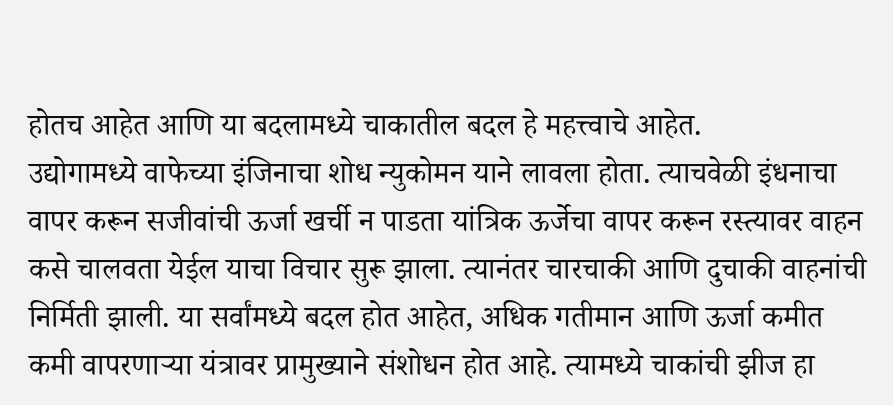होतच आहेत आणि या बदलामध्ये चाकातील बदल हे महत्त्वाचे आहेत.
उद्योगामध्ये वाफेच्या इंजिनाचा शोध न्युकोमन याने लावला होता. त्याचवेळी इंधनाचा वापर करून सजीवांची ऊर्जा खर्ची न पाडता यांत्रिक ऊर्जेचा वापर करून रस्त्यावर वाहन कसे चालवता येईल याचा विचार सुरू झाला. त्यानंतर चारचाकी आणि दुचाकी वाहनांची निर्मिती झाली. या सर्वांमध्ये बदल होत आहेत, अधिक गतीमान आणि ऊर्जा कमीत कमी वापरणाऱ्या यंत्रावर प्रामुख्याने संशोधन होत आहे. त्यामध्ये चाकांची झीज हा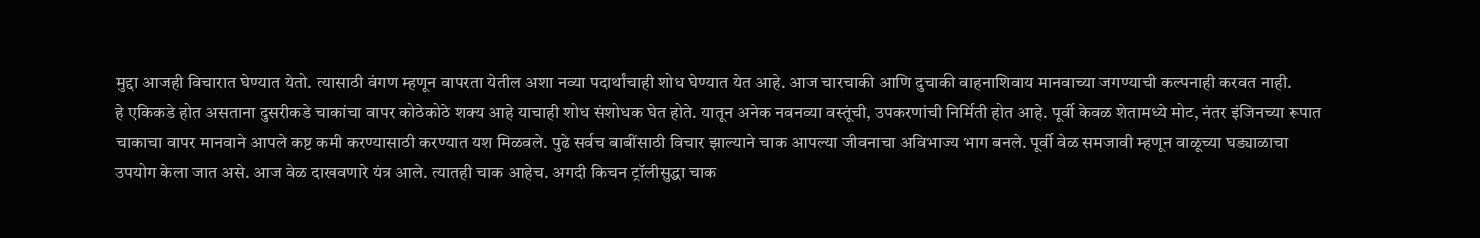मुद्दा आजही विचारात घेण्यात येतो. त्यासाठी वंगण म्हणून वापरता येतील अशा नव्या पदार्थांचाही शोध घेण्यात येत आहे. आज चारचाकी आणि दुचाकी वाहनाशिवाय मानवाच्या जगण्याची कल्पनाही करवत नाही.
हे एकिकडे होत असताना दुसरीकडे चाकांचा वापर कोठेकोठे शक्य आहे याचाही शोध संशोधक घेत होते. यातून अनेक नवनव्या वस्तूंची, उपकरणांची निर्मिती होत आहे. पूर्वी केवळ शेतामध्ये मोट, नंतर इंजिनच्या रूपात चाकाचा वापर मानवाने आपले कष्ट कमी करण्यासाठी करण्यात यश मिळवले. पुढे सर्वच बाबींसाठी विचार झाल्याने चाक आपल्या जीवनाचा अविभाज्य भाग बनले. पूर्वी वेळ समजावी म्हणून वाळूच्या घड्याळाचा उपयोग केला जात असे. आज वेळ दाखवणारे यंत्र आले. त्यातही चाक आहेच. अगदी किचन ट्रॉलीसुद्धा चाक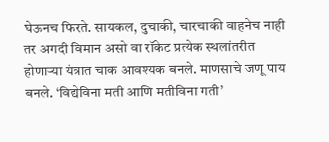घेऊनच फिरते. सायकल, दुचाकी, चारचाकी वाहनेच नाही तर अगदी विमान असो वा रॉकेट प्रत्येक स्थलांतरीत होणाऱ्या यंत्रात चाक आवश्यक बनले. माणसाचे जणू पाय बनले. ‘विद्येविना मती आणि मतीविना गती’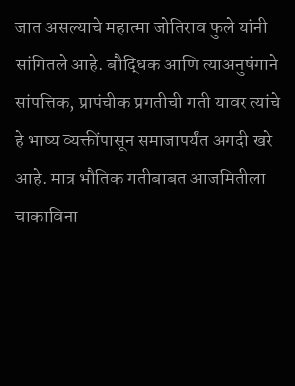जात असल्याचे महात्मा जोतिराव फुले यांनी सांगितले आहे. बौद्धिक आणि त्याअनुषंगाने सांपत्तिक, प्रापंचीक प्रगतीची गती यावर त्यांचे हे भाष्य व्यक्तींपासून समाजापर्यंत अगदी खरे आहे. मात्र भौतिक गतीबाबत आजमितीला चाकाविना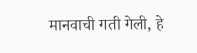मानवाची गती गेली, हे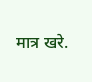मात्र खरे.